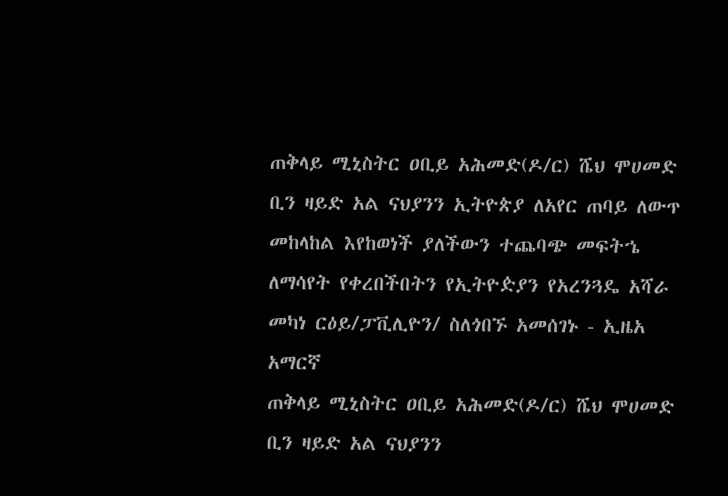ጠቅላይ ሚኒስትር ዐቢይ አሕመድ(ዶ/ር) ሼህ ሞሀመድ ቢን ዛይድ አል ናህያንን ኢትዮጵያ ለአየር ጠባይ ለውጥ መከላከል እየከወነች ያለችውን ተጨባጭ መፍትኄ ለማሳየት የቀረበችበትን የኢትዮዽያን የአረንጓዴ አሻራ መካነ ርዕይ/ፓቪሊዮን/ ስለጎበኙ አመሰገኑ - ኢዜአ አማርኛ
ጠቅላይ ሚኒስትር ዐቢይ አሕመድ(ዶ/ር) ሼህ ሞሀመድ ቢን ዛይድ አል ናህያንን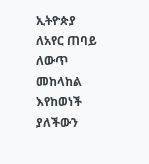ኢትዮጵያ ለአየር ጠባይ ለውጥ መከላከል እየከወነች ያለችውን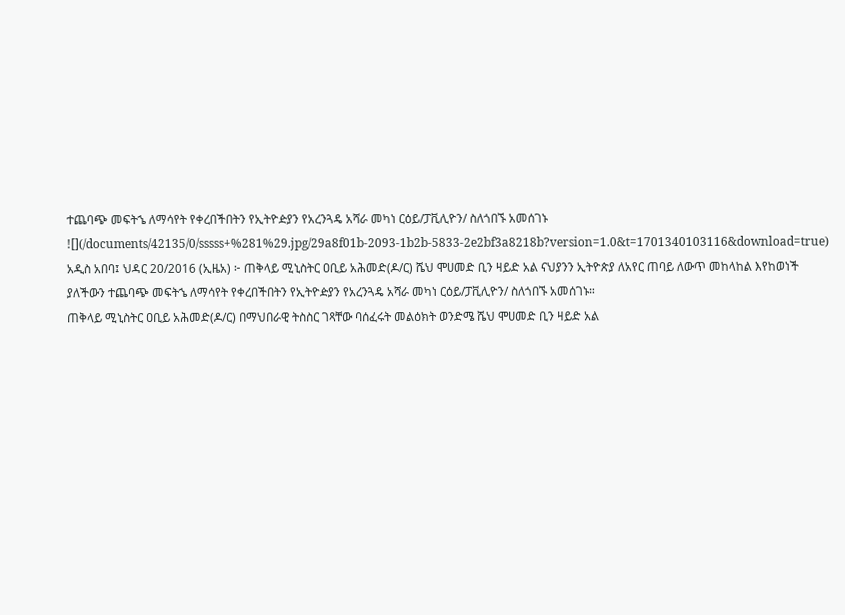ተጨባጭ መፍትኄ ለማሳየት የቀረበችበትን የኢትዮዽያን የአረንጓዴ አሻራ መካነ ርዕይ/ፓቪሊዮን/ ስለጎበኙ አመሰገኑ
![](/documents/42135/0/sssss+%281%29.jpg/29a8f01b-2093-1b2b-5833-2e2bf3a8218b?version=1.0&t=1701340103116&download=true)
አዲስ አበባ፤ ህዳር 20/2016 (ኢዜአ) ፦ ጠቅላይ ሚኒስትር ዐቢይ አሕመድ(ዶ/ር) ሼህ ሞሀመድ ቢን ዛይድ አል ናህያንን ኢትዮጵያ ለአየር ጠባይ ለውጥ መከላከል እየከወነች ያለችውን ተጨባጭ መፍትኄ ለማሳየት የቀረበችበትን የኢትዮዽያን የአረንጓዴ አሻራ መካነ ርዕይ/ፓቪሊዮን/ ስለጎበኙ አመሰገኑ።
ጠቅላይ ሚኒስትር ዐቢይ አሕመድ(ዶ/ር) በማህበራዊ ትስስር ገጻቸው ባሰፈሩት መልዕክት ወንድሜ ሼህ ሞሀመድ ቢን ዛይድ አል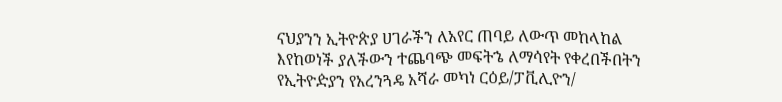ናህያንን ኢትዮጵያ ሀገራችን ለአየር ጠባይ ለውጥ መከላከል እየከወነች ያለችውን ተጨባጭ መፍትኄ ለማሳየት የቀረበችበትን የኢትዮዽያን የአረንጓዴ አሻራ መካነ ርዕይ/ፓቪሊዮን/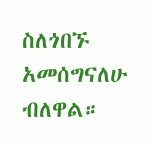ስለጎበኙ አመሰግናለሁ ብለዋል።